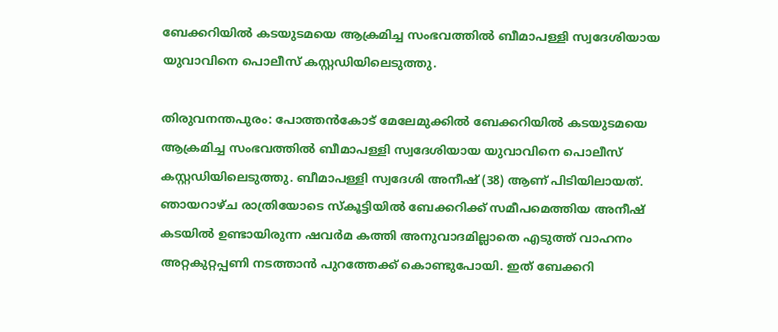ബേക്കറിയിൽ കടയുടമയെ ആക്രമിച്ച സംഭവത്തിൽ ബീമാപള്ളി സ്വദേശിയായ യുവാവിനെ പൊലീസ് കസ്റ്റഡിയിലെടുത്തു.

തിരുവനന്തപുരം: പോത്തൻകോട് മേലേമുക്കിൽ ബേക്കറിയിൽ കടയുടമയെ ആക്രമിച്ച സംഭവത്തിൽ ബീമാപള്ളി സ്വദേശിയായ യുവാവിനെ പൊലീസ് കസ്റ്റഡിയിലെടുത്തു. ബീമാപള്ളി സ്വദേശി അനീഷ് (38) ആണ് പിടിയിലായത്. ഞായറാഴ്ച രാത്രിയോടെ സ്കൂട്ടിയിൽ ബേക്കറിക്ക് സമീപമെത്തിയ അനീഷ് കടയിൽ ഉണ്ടായിരുന്ന ഷവർമ കത്തി അനുവാദമില്ലാതെ എടുത്ത് വാഹനം അറ്റകുറ്റപ്പണി നടത്താൻ പുറത്തേക്ക് കൊണ്ടുപോയി. ഇത് ബേക്കറി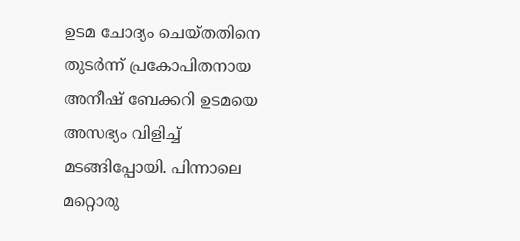ഉടമ ചോദ്യം ചെയ്തതിനെ തുടർന്ന് പ്രകോപിതനായ അനീഷ് ബേക്കറി ഉടമയെ അസഭ്യം വിളിച്ച് മടങ്ങിപ്പോയി. പിന്നാലെ മറ്റൊരു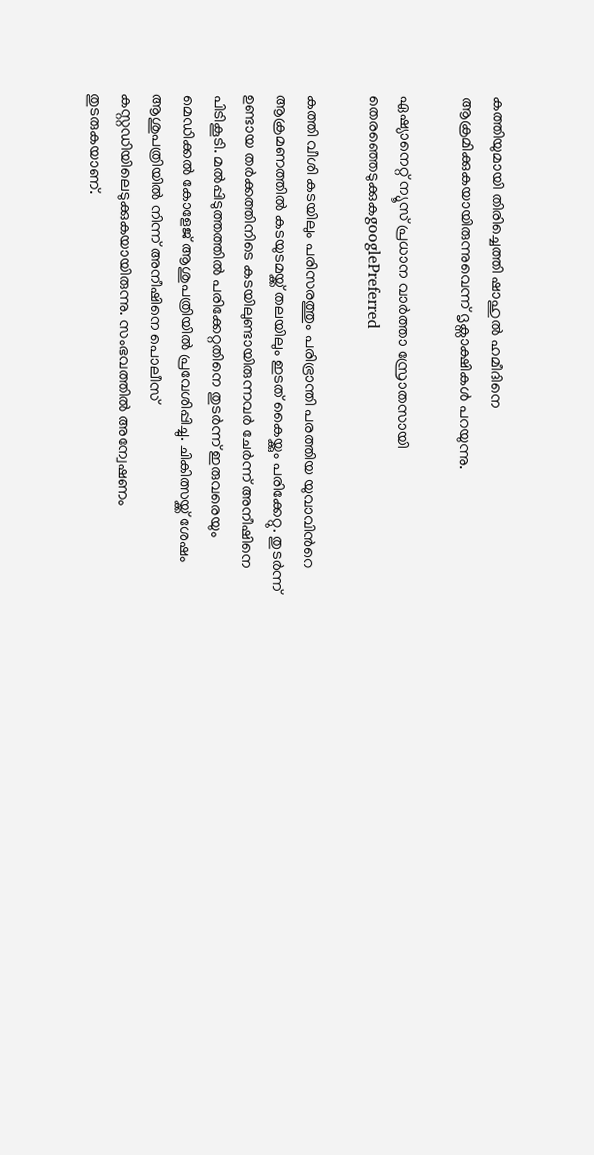കത്തിയുമായി തിരിച്ചെത്തി ഷാഹുൽ ഹമീദിനെ ആക്രമിക്കുകയായിരുന്നുവെന്ന് ദൃക്സാക്ഷികൾ പറയുന്നു.

ഏഷ്യാനെറ്റ് ന്യൂസ് പ്രധാന വാർത്താ സ്രോതസായി തെരഞ്ഞെടുക്കുകgooglePreferred

കത്തി വീശി കടയിലും പരിസരത്തും പരിഭ്രാന്തി പരത്തിയ യുവാവിന്‍റെ ആക്രമണത്തിൽ കടയുടമയ്ക്ക് തലയിലും ഇടത് കൈയ്ക്കും പരിക്കേറ്റു. തുടർന്ന് ഉണ്ടായ തർക്കത്തിനിടെ കടയിലുണ്ടായിരുന്നവർ ചേർന്ന് അനീഷിനെ പിടികൂടി. മൽപ്പിടുത്തത്തിൽ പരിക്കേറ്റതിനെ തുടർന്ന് ഇരുവരെയും മെഡിക്കൽ കോളേജ് ആശുപത്രിയിൽ പ്രവേശിപ്പിച്ചു. ചികിത്സയ്ക്ക് ശേഷം ആശുപത്രിയിൽ നിന്ന് അനീഷിനെ പൊലീസ് കസ്റ്റഡിയിലെടുക്കുകയായിരുന്നു. സംഭവത്തിൽ അന്വേഷണം തുടരുകയാണ്.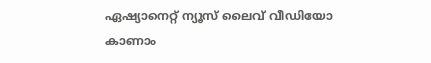ഏഷ്യാനെറ്റ് ന്യൂസ് ലൈവ് വീഡിയോ കാണാം